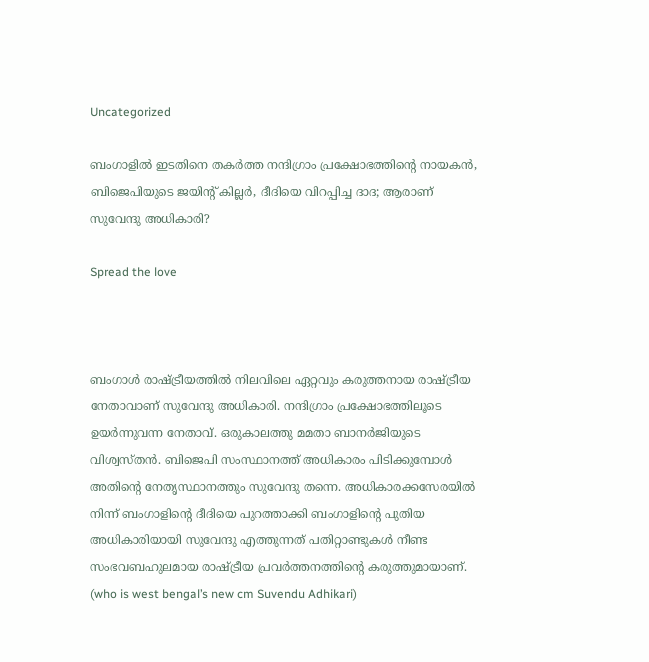Uncategorized

ബംഗാളില്‍ ഇടതിനെ തകര്‍ത്ത നന്ദിഗ്രാം പ്രക്ഷോഭത്തിന്റെ നായകന്‍, ബിജെപിയുടെ ജയിന്റ് കില്ലര്‍, ദീദിയെ വിറപ്പിച്ച ദാദ; ആരാണ് സുവേന്ദു അധികാരി?

Spread the love



ബംഗാള്‍ രാഷ്ട്രീയത്തില്‍ നിലവിലെ ഏറ്റവും കരുത്തനായ രാഷ്ട്രീയ നേതാവാണ് സുവേന്ദു അധികാരി. നന്ദിഗ്രാം പ്രക്ഷോഭത്തിലൂടെ ഉയര്‍ന്നുവന്ന നേതാവ്. ഒരുകാലത്തു മമതാ ബാനര്‍ജിയുടെ വിശ്വസ്തന്‍. ബിജെപി സംസ്ഥാനത്ത് അധികാരം പിടിക്കുമ്പോള്‍ അതിന്റെ നേതൃസ്ഥാനത്തും സുവേന്ദു തന്നെ. അധികാരക്കസേരയില്‍ നിന്ന് ബംഗാളിന്റെ ദീദിയെ പുറത്താക്കി ബംഗാളിന്റെ പുതിയ അധികാരിയായി സുവേന്ദു എത്തുന്നത് പതിറ്റാണ്ടുകള്‍ നീണ്ട സംഭവബഹുലമായ രാഷ്ട്രീയ പ്രവര്‍ത്തനത്തിന്റെ കരുത്തുമായാണ്. (who is west bengal’s new cm Suvendu Adhikari)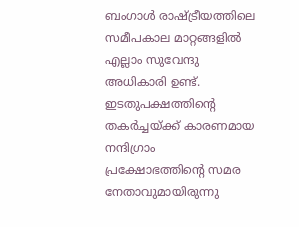ബംഗാള്‍ രാഷ്ട്രീയത്തിലെ സമീപകാല മാറ്റങ്ങളില്‍ എല്ലാം സുവേന്ദു അധികാരി ഉണ്ട്. ഇടതുപക്ഷത്തിന്റെ തകര്‍ച്ചയ്ക്ക് കാരണമായ നന്ദിഗ്രാം പ്രക്ഷോഭത്തിന്റെ സമര നേതാവുമായിരുന്നു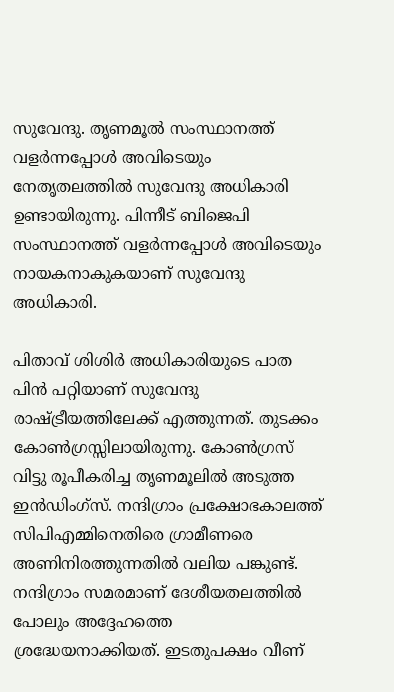സുവേന്ദു. തൃണമൂല്‍ സംസ്ഥാനത്ത് വളര്‍ന്നപ്പോള്‍ അവിടെയും നേതൃതലത്തില്‍ സുവേന്ദു അധികാരി ഉണ്ടായിരുന്നു. പിന്നീട് ബിജെപി സംസ്ഥാനത്ത് വളര്‍ന്നപ്പോള്‍ അവിടെയും നായകനാകുകയാണ് സുവേന്ദു അധികാരി.

പിതാവ് ശിശിര്‍ അധികാരിയുടെ പാത പിന്‍ പറ്റിയാണ് സുവേന്ദു രാഷ്ട്രീയത്തിലേക്ക് എത്തുന്നത്. തുടക്കം കോണ്‍ഗ്രസ്സിലായിരുന്നു. കോണ്‍ഗ്രസ് വിട്ടു രൂപീകരിച്ച തൃണമൂലില്‍ അടുത്ത ഇന്‍ഡിംഗ്‌സ്. നന്ദിഗ്രാം പ്രക്ഷോഭകാലത്ത് സിപിഎമ്മിനെതിരെ ഗ്രാമീണരെ അണിനിരത്തുന്നതില്‍ വലിയ പങ്കുണ്ട്. നന്ദിഗ്രാം സമരമാണ് ദേശീയതലത്തില്‍ പോലും അദ്ദേഹത്തെ ശ്രദ്ധേയനാക്കിയത്. ഇടതുപക്ഷം വീണ്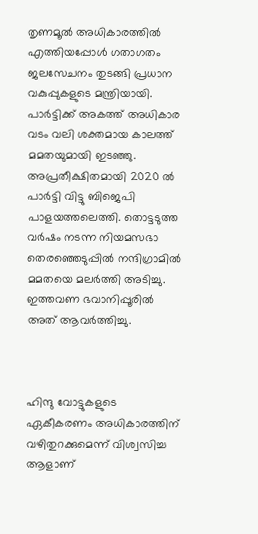തൃണമൂല്‍ അധികാരത്തില്‍ എത്തിയപ്പോള്‍ ഗതാഗതം ജലസേചനം തുടങ്ങി പ്രധാന വകുപ്പുകളുടെ മന്ത്രിയായി. പാര്‍ട്ടിക്ക് അകത്ത് അധികാര വടം വലി ശക്തമായ കാലത്ത് മമതയുമായി ഇടഞ്ഞു. അപ്രതീക്ഷിതമായി 2020 ല്‍ പാര്‍ട്ടി വിട്ടു ബിജെപി പാളയത്തലെത്തി. തൊട്ടടുത്ത വര്‍ഷം നടന്ന നിയമസഭാ തെരഞ്ഞെടുപ്പില്‍ നന്ദിഗ്രാമില്‍ മമതയെ മലര്‍ത്തി അടിച്ചു. ഇത്തവണ ഭവാനിപ്പൂരില്‍ അത് ആവര്‍ത്തിച്ചു.



ഹിന്ദു വോട്ടുകളുടെ ഏകീകരണം അധികാരത്തിന് വഴിതുറക്കുമെന്ന് വിശ്വസിച്ച ആളാണ്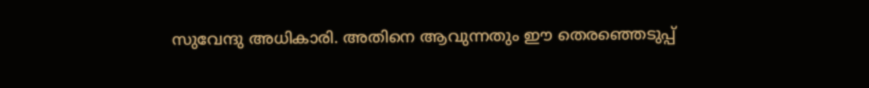സുവേന്ദു അധികാരി. അതിനെ ആവുന്നതും ഈ തെരഞ്ഞെടുപ്പ്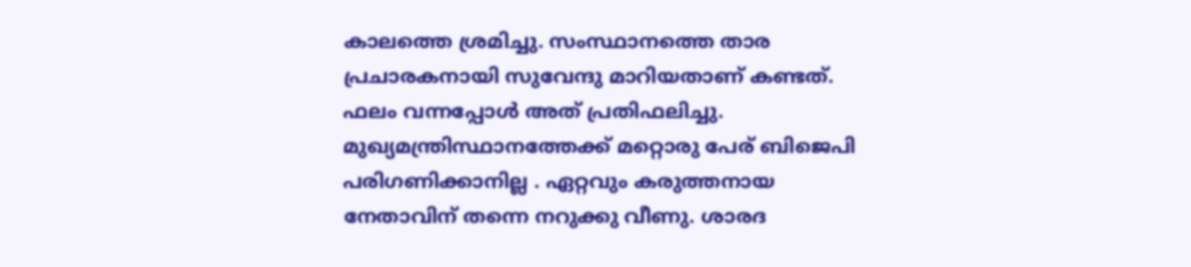കാലത്തെ ശ്രമിച്ചു. സംസ്ഥാനത്തെ താര പ്രചാരകനായി സുവേന്ദു മാറിയതാണ് കണ്ടത്. ഫലം വന്നപ്പോള്‍ അത് പ്രതിഫലിച്ചു. മുഖ്യമന്ത്രിസ്ഥാനത്തേക്ക് മറ്റൊരു പേര് ബിജെപി പരിഗണിക്കാനില്ല . ഏറ്റവും കരുത്തനായ നേതാവിന് തന്നെ നറുക്കു വീണു. ശാരദ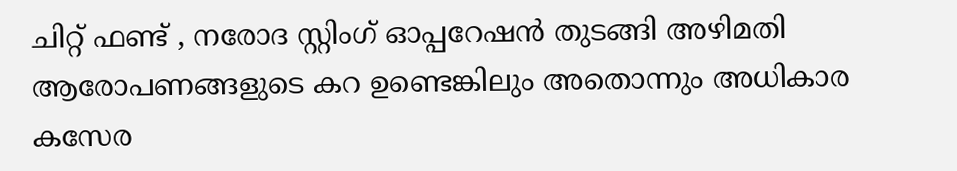ചിറ്റ് ഫണ്ട് , നരോദ സ്റ്റിംഗ് ഓപ്പറേഷന്‍ തുടങ്ങി അഴിമതി ആരോപണങ്ങളുടെ കറ ഉണ്ടെങ്കിലും അതൊന്നും അധികാര കസേര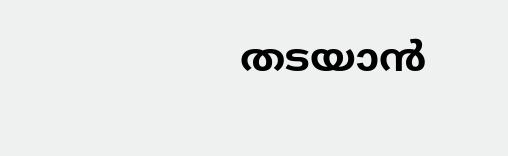തടയാന്‍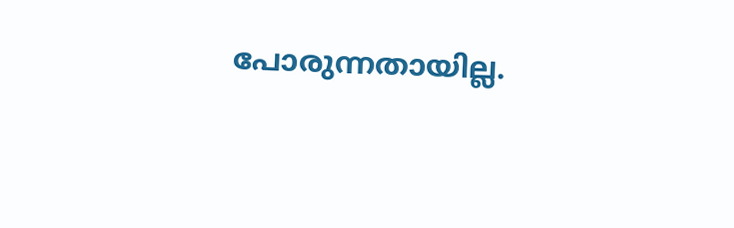പോരുന്നതായില്ല.